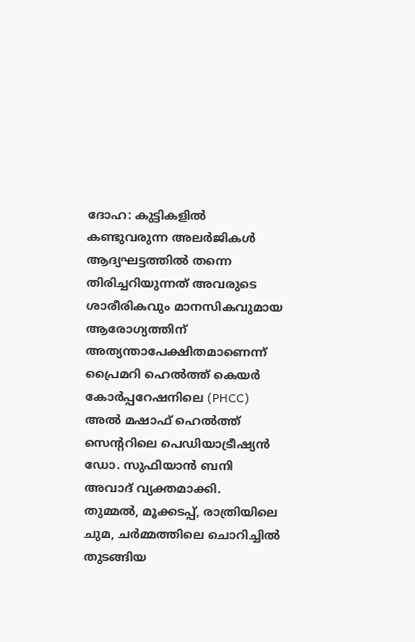ദോഹ: കുട്ടികളിൽ കണ്ടുവരുന്ന അലർജികൾ ആദ്യഘട്ടത്തിൽ തന്നെ തിരിച്ചറിയുന്നത് അവരുടെ ശാരീരികവും മാനസികവുമായ ആരോഗ്യത്തിന് അത്യന്താപേക്ഷിതമാണെന്ന് പ്രൈമറി ഹെൽത്ത് കെയർ കോർപ്പറേഷനിലെ (PHCC) അൽ മഷാഫ് ഹെൽത്ത് സെന്ററിലെ പെഡിയാട്രീഷ്യൻ ഡോ. സുഫിയാൻ ബനി അവാദ് വ്യക്തമാക്കി.
തുമ്മൽ, മൂക്കടപ്പ്, രാത്രിയിലെ ചുമ, ചർമ്മത്തിലെ ചൊറിച്ചിൽ തുടങ്ങിയ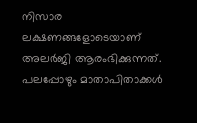നിസാര ലക്ഷണങ്ങളോടെയാണ് അലർജി ആരംഭിക്കുന്നത്. പലപ്പോഴും മാതാപിതാക്കൾ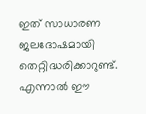ഇത് സാധാരണ ജലദോഷമായി തെറ്റിദ്ധരിക്കാറുണ്ട്. എന്നാൽ ഈ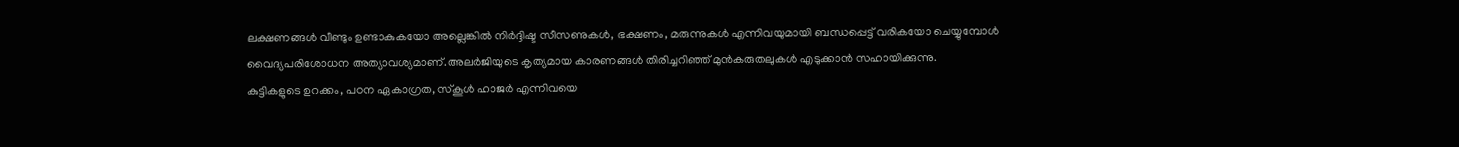ലക്ഷണങ്ങൾ വീണ്ടും ഉണ്ടാകുകയോ അല്ലെങ്കിൽ നിർദ്ദിഷ്ട സീസണുകൾ, ഭക്ഷണം, മരുന്നുകൾ എന്നിവയുമായി ബന്ധപ്പെട്ട് വരികയോ ചെയ്യുമ്പോൾ വൈദ്യപരിശോധന അത്യാവശ്യമാണ്.അലർജിയുടെ കൃത്യമായ കാരണങ്ങൾ തിരിച്ചറിഞ്ഞ് മുൻകരുതലുകൾ എടുക്കാൻ സഹായിക്കുന്നു.
കുട്ടികളുടെ ഉറക്കം, പഠന ഏകാഗ്രത, സ്കൂൾ ഹാജർ എന്നിവയെ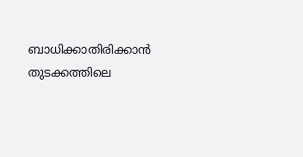ബാധിക്കാതിരിക്കാൻ തുടക്കത്തിലെ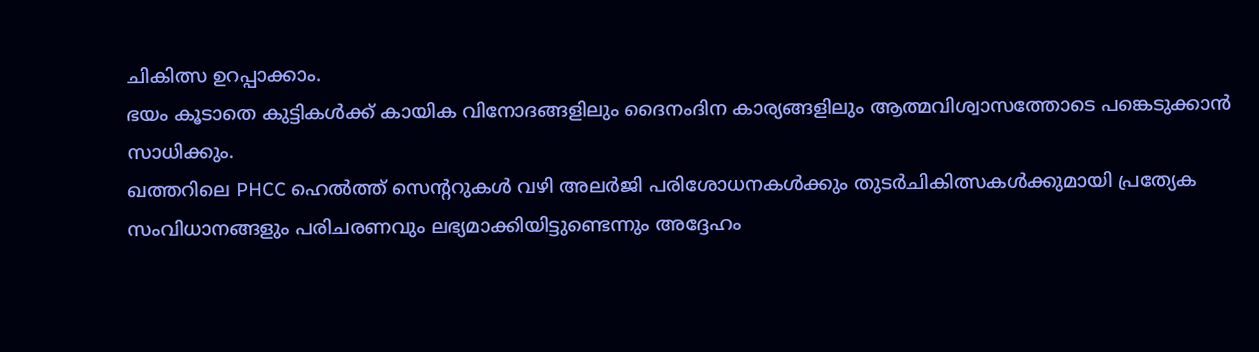ചികിത്സ ഉറപ്പാക്കാം.
ഭയം കൂടാതെ കുട്ടികൾക്ക് കായിക വിനോദങ്ങളിലും ദൈനംദിന കാര്യങ്ങളിലും ആത്മവിശ്വാസത്തോടെ പങ്കെടുക്കാൻ സാധിക്കും.
ഖത്തറിലെ PHCC ഹെൽത്ത് സെന്ററുകൾ വഴി അലർജി പരിശോധനകൾക്കും തുടർചികിത്സകൾക്കുമായി പ്രത്യേക സംവിധാനങ്ങളും പരിചരണവും ലഭ്യമാക്കിയിട്ടുണ്ടെന്നും അദ്ദേഹം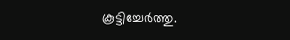കൂട്ടിച്ചേർത്തു.